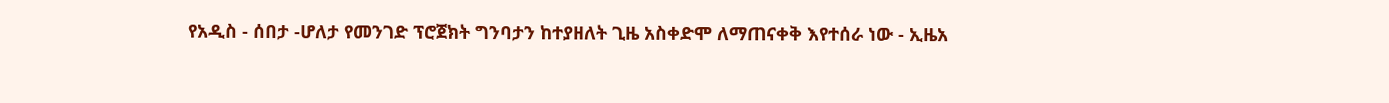የአዲስ - ሰበታ -ሆለታ የመንገድ ፕሮጀክት ግንባታን ከተያዘለት ጊዜ አስቀድሞ ለማጠናቀቅ እየተሰራ ነው - ኢዜአ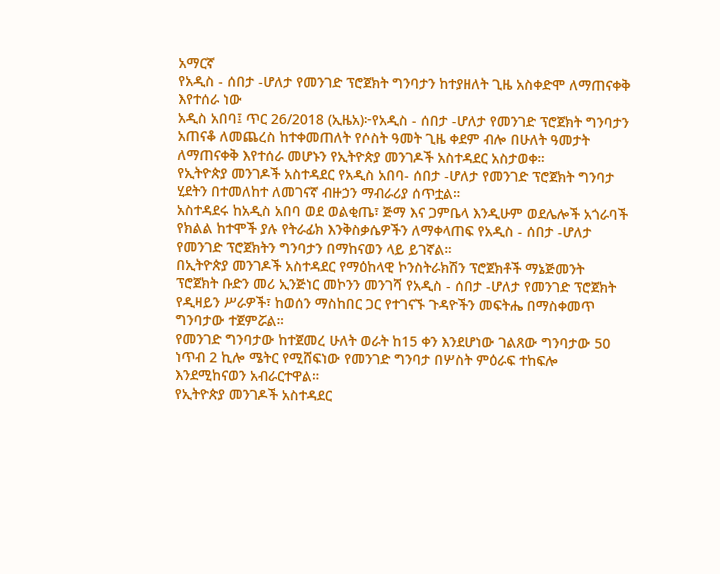አማርኛ
የአዲስ - ሰበታ -ሆለታ የመንገድ ፕሮጀክት ግንባታን ከተያዘለት ጊዜ አስቀድሞ ለማጠናቀቅ እየተሰራ ነው
አዲስ አበባ፤ ጥር 26/2018 (ኢዜአ)፦የአዲስ - ሰበታ -ሆለታ የመንገድ ፕሮጀክት ግንባታን አጠናቆ ለመጨረስ ከተቀመጠለት የሶስት ዓመት ጊዜ ቀደም ብሎ በሁለት ዓመታት ለማጠናቀቅ እየተሰራ መሆኑን የኢትዮጵያ መንገዶች አስተዳደር አስታወቀ።
የኢትዮጵያ መንገዶች አስተዳደር የአዲስ አበባ- ሰበታ -ሆለታ የመንገድ ፕሮጀክት ግንባታ ሂደትን በተመለከተ ለመገናኛ ብዙኃን ማብራሪያ ሰጥቷል።
አስተዳደሩ ከአዲስ አበባ ወደ ወልቂጤ፣ ጅማ እና ጋምቤላ እንዲሁም ወደሌሎች አጎራባች የክልል ከተሞች ያሉ የትራፊክ እንቅስቃሴዎችን ለማቀላጠፍ የአዲስ - ሰበታ -ሆለታ የመንገድ ፕሮጀክትን ግንባታን በማከናወን ላይ ይገኛል።
በኢትዮጵያ መንገዶች አስተዳደር የማዕከላዊ ኮንስትራክሽን ፕሮጀክቶች ማኔጅመንት ፕሮጀክት ቡድን መሪ ኢንጅነር መኮንን መንገሻ የአዲስ - ሰበታ -ሆለታ የመንገድ ፕሮጀክት የዲዛይን ሥራዎች፣ ከወሰን ማስከበር ጋር የተገናኙ ጉዳዮችን መፍትሔ በማስቀመጥ ግንባታው ተጀምሯል።
የመንገድ ግንባታው ከተጀመረ ሁለት ወራት ከ15 ቀን እንደሆነው ገልጸው ግንባታው 50 ነጥብ 2 ኪሎ ሜትር የሚሸፍነው የመንገድ ግንባታ በሦስት ምዕራፍ ተከፍሎ እንደሚከናወን አብራርተዋል።
የኢትዮጵያ መንገዶች አስተዳደር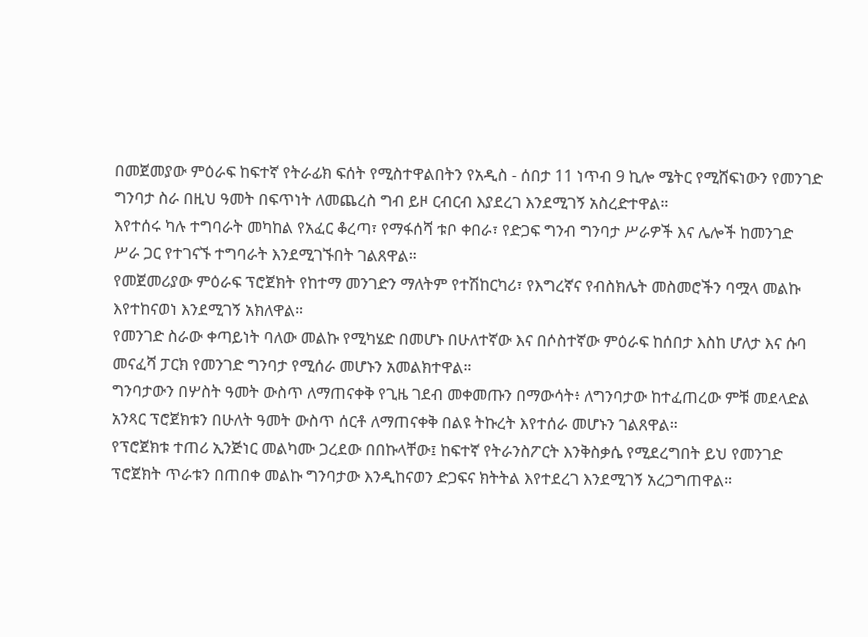በመጀመያው ምዕራፍ ከፍተኛ የትራፊክ ፍሰት የሚስተዋልበትን የአዲስ - ሰበታ 11 ነጥብ 9 ኪሎ ሜትር የሚሸፍነውን የመንገድ ግንባታ ስራ በዚህ ዓመት በፍጥነት ለመጨረስ ግብ ይዞ ርብርብ እያደረገ እንደሚገኝ አስረድተዋል።
እየተሰሩ ካሉ ተግባራት መካከል የአፈር ቆረጣ፣ የማፋሰሻ ቱቦ ቀበራ፣ የድጋፍ ግንብ ግንባታ ሥራዎች እና ሌሎች ከመንገድ ሥራ ጋር የተገናኙ ተግባራት እንደሚገኙበት ገልጸዋል።
የመጀመሪያው ምዕራፍ ፕሮጀክት የከተማ መንገድን ማለትም የተሽከርካሪ፣ የእግረኛና የብስክሌት መስመሮችን ባሟላ መልኩ እየተከናወነ እንደሚገኝ አክለዋል።
የመንገድ ስራው ቀጣይነት ባለው መልኩ የሚካሄድ በመሆኑ በሁለተኛው እና በሶስተኛው ምዕራፍ ከሰበታ እስከ ሆለታ እና ሱባ መናፈሻ ፓርክ የመንገድ ግንባታ የሚሰራ መሆኑን አመልክተዋል።
ግንባታውን በሦስት ዓመት ውስጥ ለማጠናቀቅ የጊዜ ገደብ መቀመጡን በማውሳት፥ ለግንባታው ከተፈጠረው ምቹ መደላድል አንጻር ፕሮጀክቱን በሁለት ዓመት ውስጥ ሰርቶ ለማጠናቀቅ በልዩ ትኩረት እየተሰራ መሆኑን ገልጸዋል።
የፕሮጀክቱ ተጠሪ ኢንጅነር መልካሙ ጋረደው በበኩላቸው፤ ከፍተኛ የትራንስፖርት እንቅስቃሴ የሚደረግበት ይህ የመንገድ ፕሮጀክት ጥራቱን በጠበቀ መልኩ ግንባታው እንዲከናወን ድጋፍና ክትትል እየተደረገ እንደሚገኝ አረጋግጠዋል።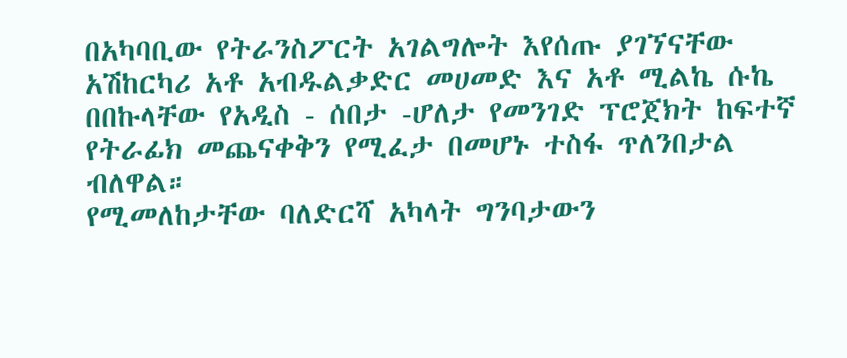በአካባቢው የትራንስፖርት አገልግሎት እየሰጡ ያገኘናቸው አሽከርካሪ አቶ አብዱልቃድር መሀመድ እና አቶ ሚልኬ ሱኬ በበኩላቸው የአዲስ - ሰበታ -ሆለታ የመንገድ ፕሮጀክት ከፍተኛ የትራፊክ መጨናቀቅን የሚፈታ በመሆኑ ተስፋ ጥለንበታል ብለዋል።
የሚመለከታቸው ባለድርሻ አካላት ግንባታውን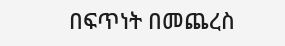በፍጥነት በመጨረስ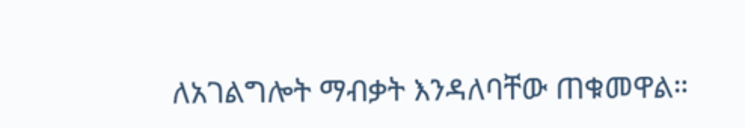ለአገልግሎት ማብቃት እንዳለባቸው ጠቁመዋል።